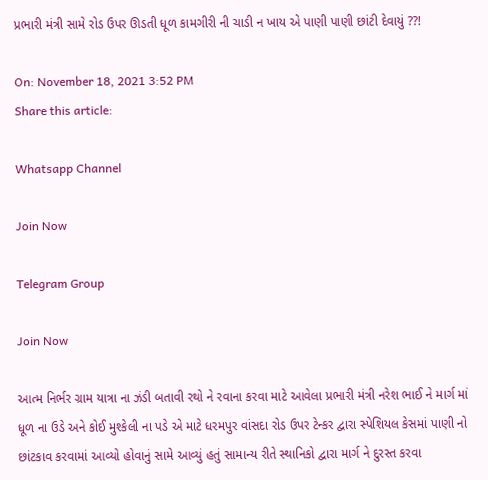પ્રભારી મંત્રી સામે રોડ ઉપર ઊડતી ધૂળ કામગીરી ની ચાડી ન ખાય એ પાણી પાણી છાંટી દેવાયું ??!

On: November 18, 2021 3:52 PM
Share this article:

Whatsapp Channel

Join Now

Telegram Group

Join Now

આત્મ નિર્ભર ગ્રામ યાત્રા ના ઝંડી બતાવી રથો ને રવાના કરવા માટે આવેલા પ્રભારી મંત્રી નરેશ ભાઈ ને માર્ગ માં ધૂળ ના ઉડે અને કોઈ મુશ્કેલી ના પડે એ માટે ધરમપુર વાંસદા રોડ ઉપર ટેન્કર દ્વારા સ્પેશિયલ કેસમાં પાણી નો છાંટકાવ કરવામાં આવ્યો હોવાનું સામે આવ્યું હતું સામાન્ય રીતે સ્થાનિકો દ્વારા માર્ગ ને દુરસ્ત કરવા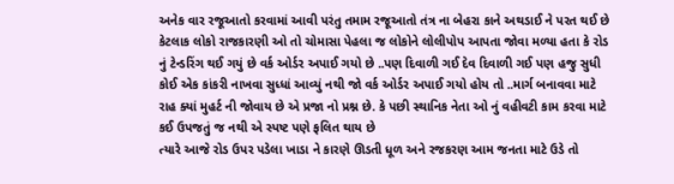અનેક વાર રજૂઆતો કરવામાં આવી પરંતુ તમામ રજૂઆતો તંત્ર ના બેહરા કાને અથડાઈ ને પરત થઈ છે કેટલાક લોકો રાજકારણી ઓ તો ચોમાસા પેહલા જ લોકોને લોલીપોપ આપતા જોવા મળ્યા હતા કે રોડ નું ટેન્ડરિંગ થઈ ગયું છે વર્ક ઓર્ડર અપાઈ ગયો છે ..પણ દિવાળી ગઈ દેવ દિવાળી ગઈ પણ હજુ સુધી કોઈ એક કાંકરી નાખવા સુધ્ધાં આવ્યું નથી જો વર્ક ઓર્ડર અપાઈ ગયો હોય તો ..માર્ગ બનાવવા માટે રાહ ક્યાં મુહર્ટ ની જોવાય છે એ પ્રજા નો પ્રશ્ન છે. કે પછી સ્થાનિક નેતા ઓ નું વહીવટી કામ કરવા માટે કઈ ઉપજતું જ નથી એ સ્પષ્ટ પણે ફલિત થાય છે
ત્યારે આજે રોડ ઉપર પડેલા ખાડા ને કારણે ઊડતી ધૂળ અને રજકરણ આમ જનતા માટે ઉડે તો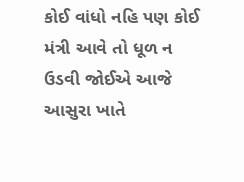કોઈ વાંધો નહિ પણ કોઈ મંત્રી આવે તો ધૂળ ન ઉડવી જોઈએ આજે આસુરા ખાતે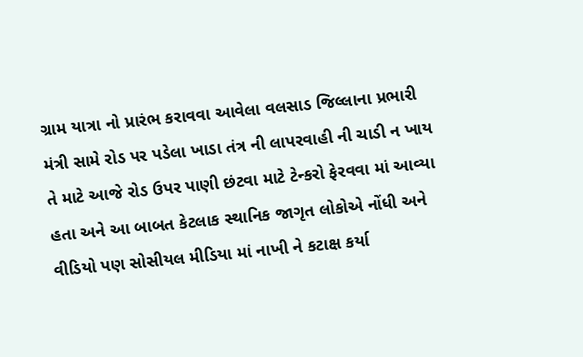ગ્રામ યાત્રા નો પ્રારંભ કરાવવા આવેલા વલસાડ જિલ્લાના પ્રભારી મંત્રી સામે રોડ પર પડેલા ખાડા તંત્ર ની લાપરવાહી ની ચાડી ન ખાય તે માટે આજે રોડ ઉપર પાણી છંટવા માટે ટેન્કરો ફેરવવા માં આવ્યા હતા અને આ બાબત કેટલાક સ્થાનિક જાગૃત લોકોએ નોંધી અને વીડિયો પણ સોસીયલ મીડિયા માં નાખી ને કટાક્ષ કર્યા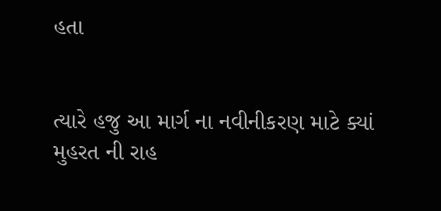હતા


ત્યારે હજુ આ માર્ગ ના નવીનીકરણ માટે ક્યાં મુહરત ની રાહ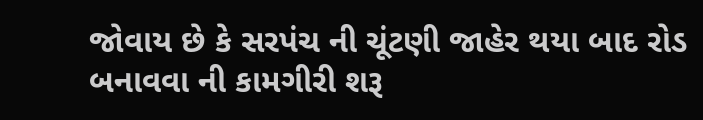જોવાય છે કે સરપંચ ની ચૂંટણી જાહેર થયા બાદ રોડ બનાવવા ની કામગીરી શરૂ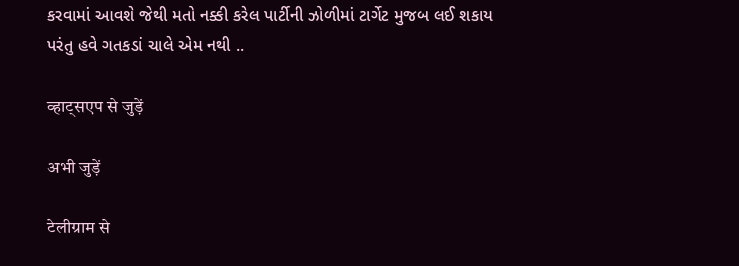કરવામાં આવશે જેથી મતો નક્કી કરેલ પાર્ટીની ઝોળીમાં ટાર્ગેટ મુજબ લઈ શકાય પરંતુ હવે ગતકડાં ચાલે એમ નથી ..

व्हाट्सएप से जुड़ें

अभी जुड़ें

टेलीग्राम से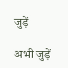जुड़ें

अभी जुड़ें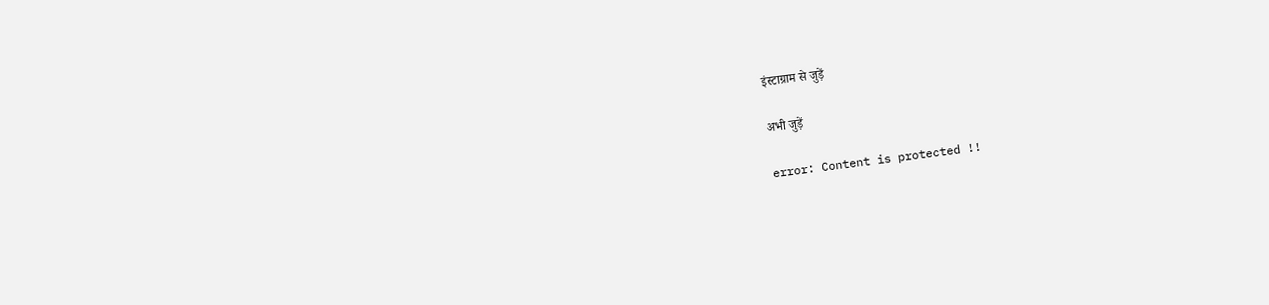इंस्टाग्राम से जुड़ें

अभी जुड़ें

error: Content is protected !!